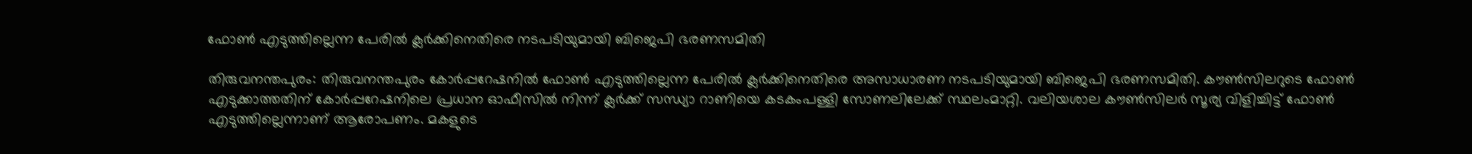ഫോണ്‍ എടുത്തില്ലെന്ന പേരില്‍ ക്ലര്‍ക്കിനെതിരെ നടപടിയുമായി ബിജെപി ഭരണസമിതി

തിരുവനന്തപുരം: തിരുവനന്തപുരം കോര്‍പ്പറേഷനില്‍ ഫോണ്‍ എടുത്തില്ലെന്ന പേരില്‍ ക്ലര്‍ക്കിനെതിരെ അസാധാരണ നടപടിയുമായി ബിജെപി ഭരണസമിതി. കൗണ്‍സിലറുടെ ഫോണ്‍ എടുക്കാത്തതിന് കോര്‍പ്പറേഷനിലെ പ്രധാന ഓഫീസില്‍ നിന്ന് ക്ലര്‍ക്ക് സന്ധ്യാ റാണിയെ കടകംപള്ളി സോണലിലേക്ക് സ്ഥലംമാറ്റി. വലിയശാല കൗണ്‍സിലര്‍ സൂര്യ വിളിച്ചിട്ട് ഫോണ്‍ എടുത്തില്ലെന്നാണ് ആരോപണം. മകളുടെ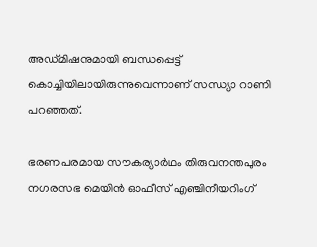അഡ്മിഷനുമായി ബന്ധപ്പെട്ട് കൊച്ചിയിലായിരുന്നുവെന്നാണ് സന്ധ്യാ റാണി പറഞ്ഞത്.

ഭരണപരമായ സൗകര്യാര്‍ഥം തിരുവനന്തപുരം നഗരസഭ മെയിന്‍ ഓഫീസ് എഞ്ചിനീയറിംഗ്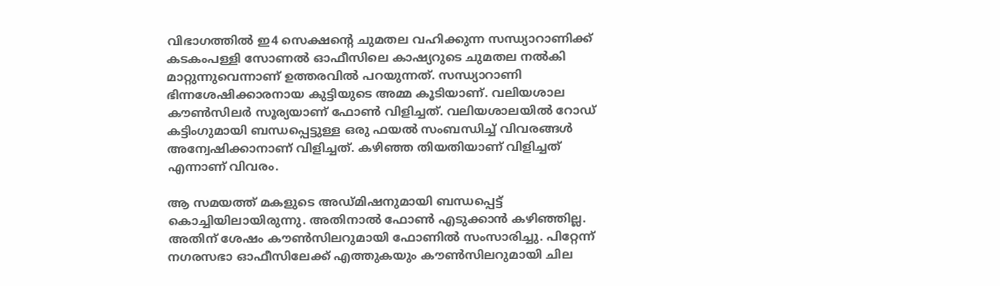വിഭാഗത്തില്‍ ഇ4 സെക്ഷന്റെ ചുമതല വഹിക്കുന്ന സന്ധ്യാറാണിക്ക് കടകംപള്ളി സോണല്‍ ഓഫീസിലെ കാഷ്യറുടെ ചുമതല നല്‍കി മാറ്റുന്നുവെന്നാണ് ഉത്തരവില്‍ പറയുന്നത്. സന്ധ്യാറാണി ഭിന്നശേഷിക്കാരനായ കുട്ടിയുടെ അമ്മ കൂടിയാണ്. വലിയശാല കൗണ്‍സിലര്‍ സൂര്യയാണ് ഫോണ്‍ വിളിച്ചത്. വലിയശാലയില്‍ റോഡ് കട്ടിംഗുമായി ബന്ധപ്പെട്ടുള്ള ഒരു ഫയല്‍ സംബന്ധിച്ച് വിവരങ്ങള്‍ അന്വേഷിക്കാനാണ് വിളിച്ചത്. കഴിഞ്ഞ തിയതിയാണ് വിളിച്ചത് എന്നാണ് വിവരം.

ആ സമയത്ത് മകളുടെ അഡ്മിഷനുമായി ബന്ധപ്പെട്ട് കൊച്ചിയിലായിരുന്നു. അതിനാല്‍ ഫോണ്‍ എടുക്കാന്‍ കഴിഞ്ഞില്ല. അതിന് ശേഷം കൗണ്‍സിലറുമായി ഫോണില്‍ സംസാരിച്ചു. പിറ്റേന്ന് നഗരസഭാ ഓഫീസിലേക്ക് എത്തുകയും കൗണ്‍സിലറുമായി ചില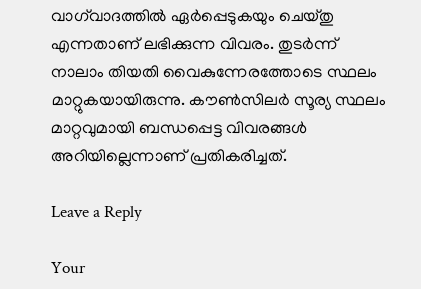വാഗ്‌വാദത്തില്‍ ഏര്‍പ്പെടുകയും ചെയ്തു എന്നതാണ് ലഭിക്കുന്ന വിവരം. തുടര്‍ന്ന് നാലാം തിയതി വൈകുന്നേരത്തോടെ സ്ഥലം മാറ്റുകയായിരുന്നു. കൗണ്‍സിലര്‍ സൂര്യ സ്ഥലം മാറ്റവുമായി ബന്ധപ്പെട്ട വിവരങ്ങള്‍ അറിയില്ലെന്നാണ് പ്രതികരിച്ചത്.

Leave a Reply

Your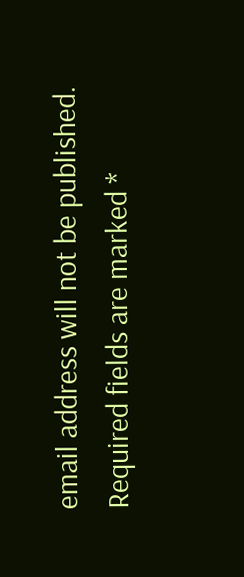email address will not be published. Required fields are marked *